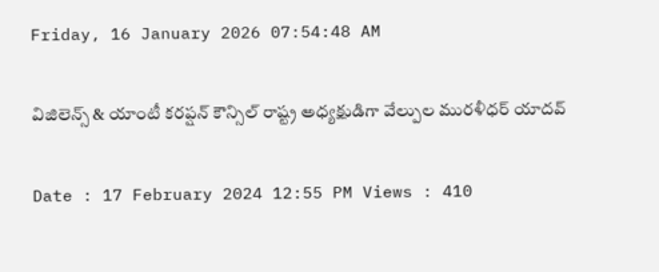Friday, 16 January 2026 07:54:48 AM

విజిలెన్స్ & యాంటీ కరప్షన్ కౌన్సిల్ రాష్ట్ర అధ్యక్షుడిగా వేల్పుల మురళీధర్ యాదవ్

Date : 17 February 2024 12:55 PM Views : 410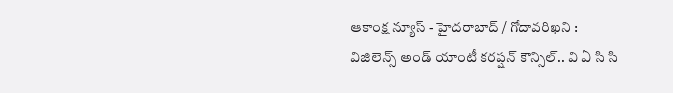ఆకాంక్ష న్యూస్ - హైదరాబాద్ / గోదావరిఖని : విజిలెన్స్ అండ్ యాంటీ కరప్షన్ కౌన్సిల్.. వి ఏ సి సి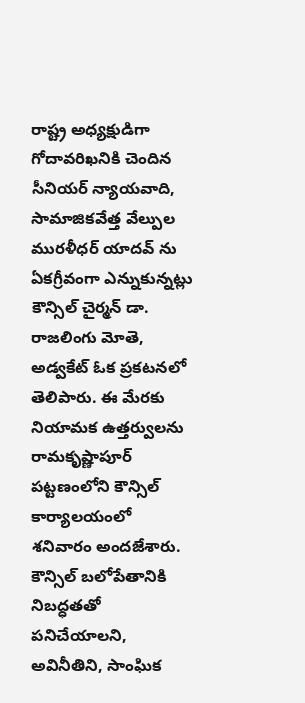రాష్ట్ర అధ్యక్షుడిగా గోదావరిఖనికి చెందిన సీనియర్ న్యాయవాది, సామాజికవేత్త వేల్పుల మురళీధర్ యాదవ్ ను ఏకగ్రీవంగా ఎన్నుకున్నట్లు కౌన్సిల్ చైర్మన్ డా. రాజలింగు మోతె, అడ్వకేట్ ఓక ప్రకటనలో తెలిపారు. ఈ మేరకు నియామక ఉత్తర్వులను రామకృష్ణాపూర్ పట్టణంలోని కౌన్సిల్ కార్యాలయంలో శనివారం అందజేశారు. కౌన్సిల్ బలోపేతానికి నిబద్ధతతో పనిచేయాలని, అవినీతిని, సాంఘిక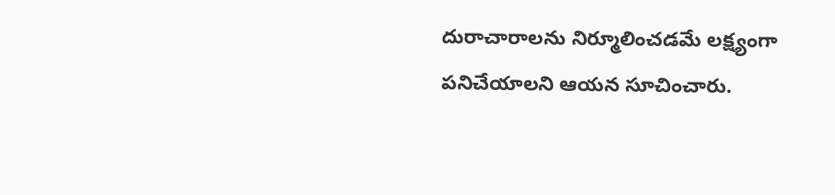దురాచారాలను నిర్మూలించడమే లక్ష్యంగా పనిచేయాలని ఆయన సూచించారు.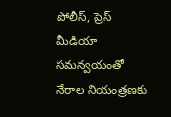పోలీస్, ప్రెస్ మీడియా సమన్వయంతో నేరాల నియంత్రణకు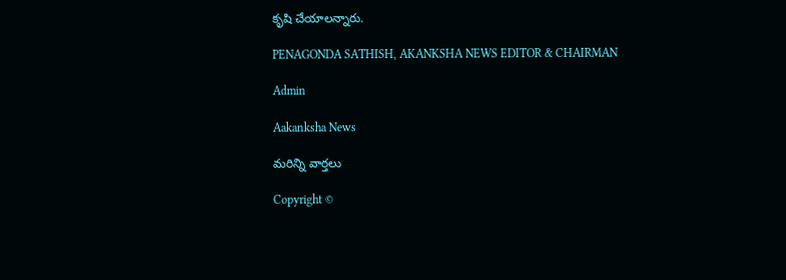కృషి చేయాలన్నారు.

PENAGONDA SATHISH, AKANKSHA NEWS EDITOR & CHAIRMAN

Admin

Aakanksha News

మరిన్ని వార్తలు

Copyright ©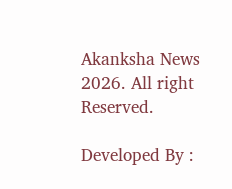Akanksha News 2026. All right Reserved.

Developed By :